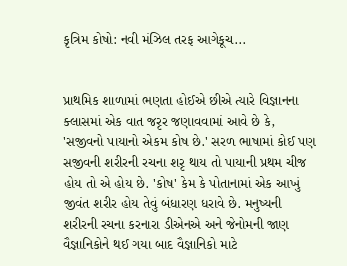કૃત્રિમ કોષો: નવી મંઝિલ તરફ આગેકૂચ...


પ્રાથમિક શાળામાં ભણતા હોઈએ છીએ ત્યારે વિજ્ઞાનના ક્લાસમાં એક વાત જરૃર જણાવવામાં આવે છે કે, 'સજીવનો પાયાનો એકમ કોષ છે.' સરળ ભાષામાં કોઈ પણ સજીવની શરીરની રચના શરૃ થાય તો પાયાની પ્રથમ ચીજ હોય તો એ હોય છે. 'કોષ' કેમ કે પોતાનામાં એક આખું જીવંત શરીર હોય તેવું બંધારણ ધરાવે છે. મનુષ્યની શરીરની રચના કરનારા ડીએનએ અને જેનોમની જાણ વૈજ્ઞાનિકોને થઈ ગયા બાદ વૈજ્ઞાનિકો માટે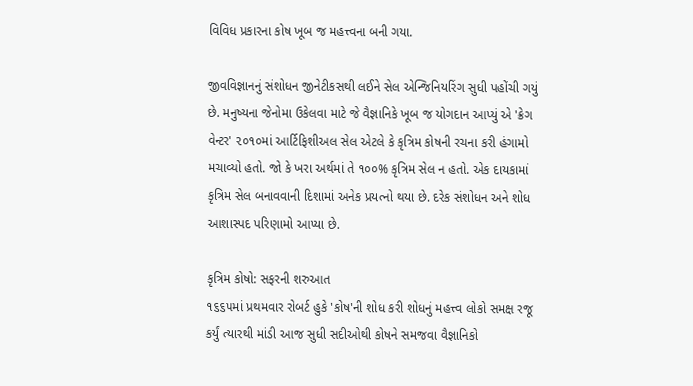વિવિધ પ્રકારના કોષ ખૂબ જ મહત્ત્વના બની ગયા.

જીવવિજ્ઞાનનું સંશોધન જીનેટીકસથી લઈને સેલ એન્જિનિયરિંગ સુધી પહોંચી ગયું છે. મનુષ્યના જેનોમા ઉકેલવા માટે જે વૈજ્ઞાનિકે ખૂબ જ યોગદાન આપ્યું એ 'ક્રેગ વેન્ટર' ૨૦૧૦માં આર્ટિફિશીઅલ સેલ એટલે કે કૃત્રિમ કોષની રચના કરી હંગામો મચાવ્યો હતો. જો કે ખરા અર્થમાં તે ૧૦૦% કૃત્રિમ સેલ ન હતો. એક દાયકામાં કૃત્રિમ સેલ બનાવવાની દિશામાં અનેક પ્રયત્નો થયા છે. દરેક સંશોધન અને શોધ આશાસ્પદ પરિણામો આપ્યા છે.

કૃત્રિમ કોષો: સફરની શરુઆત
૧૬૬૫માં પ્રથમવાર રોબર્ટ હુકે 'કોષ'ની શોધ કરી શોધનું મહત્ત્વ લોકો સમક્ષ રજૂ કર્યું ત્યારથી માંડી આજ સુધી સદીઓથી કોષને સમજવા વૈજ્ઞાનિકો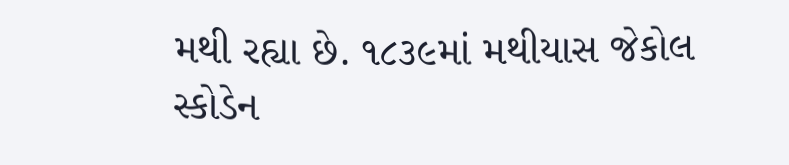મથી રહ્યા છે. ૧૮૩૯માં મથીયાસ જેકોલ સ્કોડેન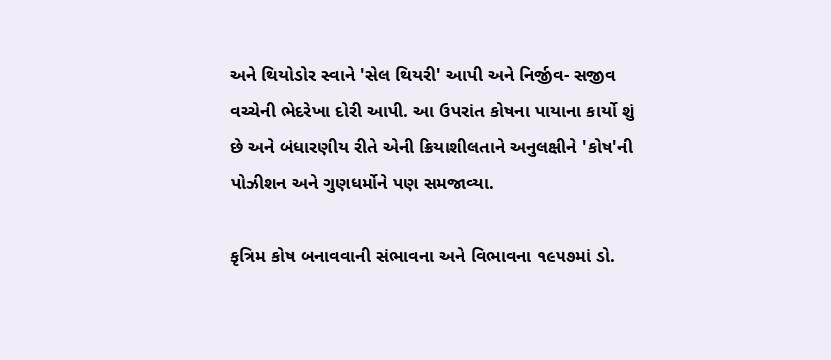અને થિયોડોર સ્વાને 'સેલ થિયરી' આપી અને નિર્જીવ- સજીવ વચ્ચેની ભેદરેખા દોરી આપી. આ ઉપરાંત કોષના પાયાના કાર્યો શું છે અને બંધારણીય રીતે એની ક્રિયાશીલતાને અનુલક્ષીને 'કોષ'ની પોઝીશન અને ગુણધર્મોને પણ સમજાવ્યા.

કૃત્રિમ કોષ બનાવવાની સંભાવના અને વિભાવના ૧૯૫૭માં ડો.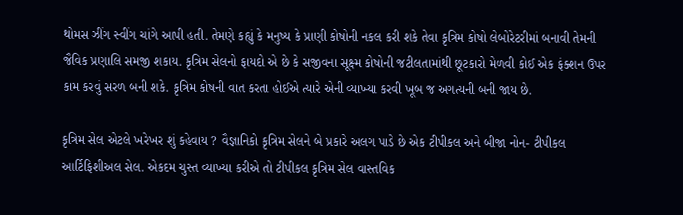થોમસ ઝીંગ સ્વીંગ ચાંગે આપી હતી. તેમણે કહ્યું કે મનુષ્ય કે પ્રાણી કોષોની નકલ કરી શકે તેવા કૃત્રિમ કોષો લેબોરેટરીમાં બનાવી તેમની જૈવિક પ્રણાલિ સમજી શકાય. કૃત્રિમ સેલનો ફાયદો એ છે કે સજીવના સૂક્ષ્મ કોષોની જટીલતામાંથી છૂટકારો મેળવી કોઈ એક ફંક્શન ઉપર કામ કરવું સરળ બની શકે. કૃત્રિમ કોષની વાત કરતા હોઈએ ત્યારે એની વ્યાખ્યા કરવી ખૂબ જ અગત્યની બની જાય છે.

કૃત્રિમ સેલ એટલે ખરેખર શું કહેવાય ? વૈજ્ઞાનિકો કૃત્રિમ સેલને બે પ્રકારે અલગ પાડે છે એક ટીપીકલ અને બીજા નોન- ટીપીકલ આર્ટિફિશીઅલ સેલ. એકદમ ચુસ્ત વ્યાખ્યા કરીએ તો ટીપીકલ કૃત્રિમ સેલ વાસ્તવિક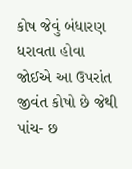કોષ જેવું બંધારણ ધરાવતા હોવા જોઈએ આ ઉપરાંત જીવંત કોષો છે જેથી પાંચ- છ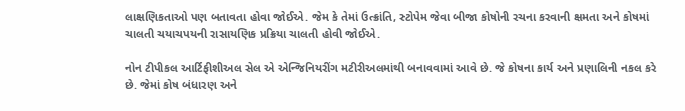લાક્ષણિકતાઓ પણ બતાવતા હોવા જોઈએ. જેમ કે તેમાં ઉત્ક્રાંતિ, સ્ટોપેમ જેવા બીજા કોષોની રચના કરવાની ક્ષમતા અને કોષમાં ચાલતી ચયાચપયની રાસાયણિક પ્રક્રિયા ચાલતી હોવી જોઈએ.

નોન ટીપીકલ આર્ટિફીશીઅલ સેલ એ એન્જિનિયરીંગ મટીરીઅલમાંથી બનાવવામાં આવે છે. જે કોષના કાર્ય અને પ્રણાલિની નકલ કરે છે. જેમાં કોષ બંધારણ અને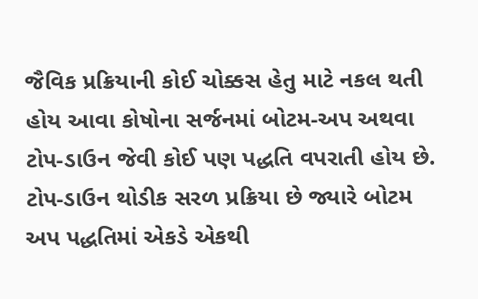જૈવિક પ્રક્રિયાની કોઈ ચોક્કસ હેતુ માટે નકલ થતી હોય આવા કોષોના સર્જનમાં બોટમ-અપ અથવા ટોપ-ડાઉન જેવી કોઈ પણ પદ્ધતિ વપરાતી હોય છે. ટોપ-ડાઉન થોડીક સરળ પ્રક્રિયા છે જ્યારે બોટમ અપ પદ્ધતિમાં એકડે એકથી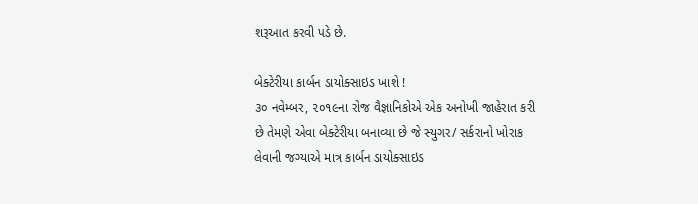શરૂઆત કરવી પડે છે.

બેક્ટેરીયા કાર્બન ડાયોક્સાઇડ ખાશે !
૩૦ નવેમ્બર, ૨૦૧૯ના રોજ વૈજ્ઞાનિકોએ એક અનોખી જાહેરાત કરી છે તેમણે એવા બેક્ટેરીયા બનાવ્યા છે જે સ્યુગર/ સર્કરાનો ખોરાક લેવાની જગ્યાએ માત્ર કાર્બન ડાયોક્સાઇડ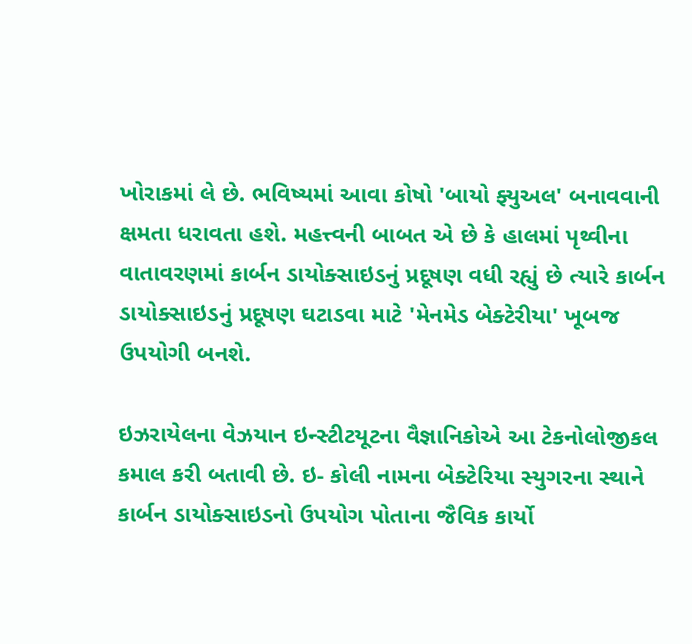ખોરાકમાં લે છે. ભવિષ્યમાં આવા કોષો 'બાયો ફ્યુઅલ' બનાવવાની ક્ષમતા ધરાવતા હશે. મહત્ત્વની બાબત એ છે કે હાલમાં પૃથ્વીના વાતાવરણમાં કાર્બન ડાયોક્સાઇડનું પ્રદૂષણ વધી રહ્યું છે ત્યારે કાર્બન ડાયોક્સાઇડનું પ્રદૂષણ ઘટાડવા માટે 'મેનમેડ બેક્ટેરીયા' ખૂબજ ઉપયોગી બનશે.

ઇઝરાયેલના વેઝયાન ઇન્સ્ટીટયૂટના વૈજ્ઞાનિકોએ આ ટેકનોલોજીકલ કમાલ કરી બતાવી છે. ઇ- કોલી નામના બેક્ટેરિયા સ્યુગરના સ્થાને કાર્બન ડાયોક્સાઇડનો ઉપયોગ પોતાના જૈવિક કાર્યો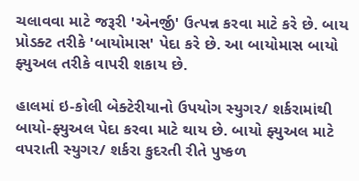ચલાવવા માટે જરૂરી 'એનર્જી' ઉત્પન્ન કરવા માટે કરે છે. બાય પ્રોડક્ટ તરીકે 'બાયોમાસ' પેદા કરે છે. આ બાયોમાસ બાયો ફ્યુઅલ તરીકે વાપરી શકાય છે.

હાલમાં ઇ-કોલી બેક્ટેરીયાનો ઉપયોગ સ્યુગર/ શર્કરામાંથી બાયો-ફ્યુઅલ પેદા કરવા માટે થાય છે. બાયો ફ્યુઅલ માટે વપરાતી સ્યુગર/ શર્કરા કુદરતી રીતે પુષ્કળ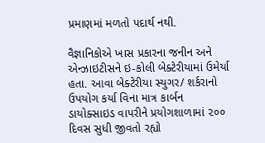પ્રમાણમાં મળતો પદાર્થ નથી.

વૈજ્ઞાનિકોએ ખાસ પ્રકારના જનીન અને એન્ઝાઇટીસને ઇ-કોલી બેક્ટેરીયામાં ઉમેર્યા હતા. આવા બેક્ટેરીયા સ્યુગર/ શર્કરાનો ઉપયોગ કર્યા વિના માત્ર કાર્બન ડાયોક્સાઇડ વાપરીને પ્રયોગશાળામાં ૨૦૦ દિવસ સુધી જીવતો રહ્યો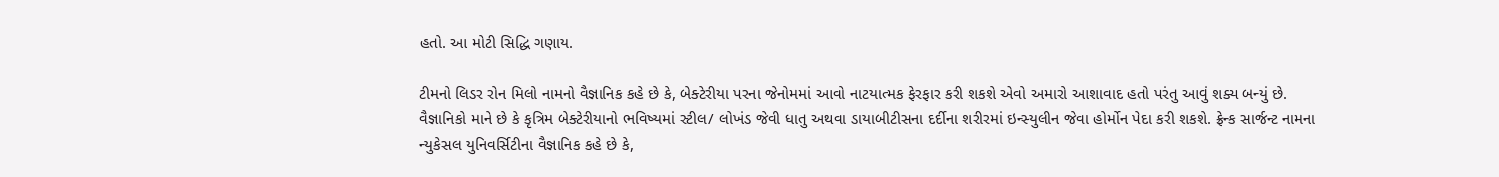હતો. આ મોટી સિદ્ધિ ગણાય.

ટીમનો લિડર રોન મિલો નામનો વૈજ્ઞાનિક કહે છે કે, બેક્ટેરીયા પરના જેનોમમાં આવો નાટયાત્મક ફેરફાર કરી શકશે એવો અમારો આશાવાદ હતો પરંતુ આવું શક્ય બન્યું છે. વૈજ્ઞાનિકો માને છે કે કૃત્રિમ બેક્ટેરીયાનો ભવિષ્યમાં સ્ટીલ/ લોખંડ જેવી ધાતુ અથવા ડાયાબીટીસના દર્દીના શરીરમાં ઇન્સ્યુલીન જેવા હોર્મોન પેદા કરી શકશે. ફ્રેન્ક સાર્જન્ટ નામના ન્યુકેસલ યુનિવર્સિટીના વૈજ્ઞાનિક કહે છે કે,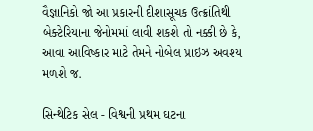વૈજ્ઞાનિકો જો આ પ્રકારની દીશાસૂચક ઉત્ક્રાંતિથી બેક્ટેરિયાના જેનોમમાં લાવી શકશે તો નક્કી છે કે, આવા આવિષ્કાર માટે તેમને નોબેલ પ્રાઇઝ અવશ્ય મળશે જ.

સિન્થેટિક સેલ - વિશ્વની પ્રથમ ઘટના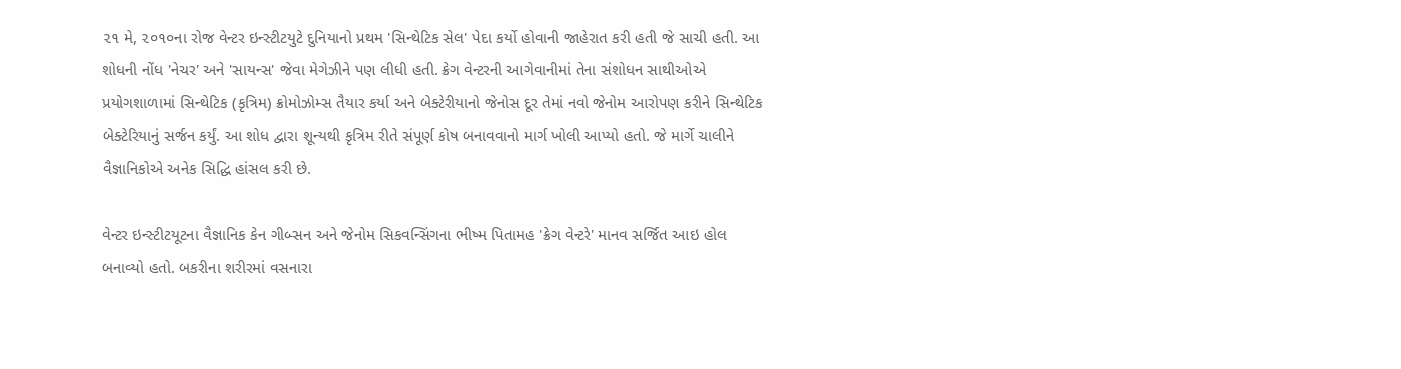૨૧ મે, ૨૦૧૦ના રોજ વેન્ટર ઇન્સ્ટીટયુટે દુનિયાનો પ્રથમ 'સિન્થેટિક સેલ' પેદા કર્યો હોવાની જાહેરાત કરી હતી જે સાચી હતી. આ શોધની નોંધ 'નેચર' અને 'સાયન્સ' જેવા મેગેઝીને પણ લીધી હતી. ક્રેગ વેન્ટરની આગેવાનીમાં તેના સંશોધન સાથીઓએ પ્રયોગશાળામાં સિન્થેટિક (કૃત્રિમ) ક્રોમોઝોમ્સ તૈયાર કર્યા અને બેક્ટેરીયાનો જેનોસ દૂર તેમાં નવો જેનોમ આરોપણ કરીને સિન્થેટિક બેક્ટેરિયાનું સર્જન કર્યું. આ શોધ દ્વારા શૂન્યથી કૃત્રિમ રીતે સંપૂર્ણ કોષ બનાવવાનો માર્ગ ખોલી આપ્યો હતો. જે માર્ગે ચાલીને વૈજ્ઞાનિકોએ અનેક સિદ્ધિ હાંસલ કરી છે.

વેન્ટર ઇન્સ્ટીટયૂટના વૈજ્ઞાનિક કેન ગીબ્સન અને જેનોમ સિકવન્સિંગના ભીષ્મ પિતામહ 'ક્રેગ વેન્ટરે' માનવ સર્જિત આઇ હોલ બનાવ્યો હતો. બકરીના શરીરમાં વસનારા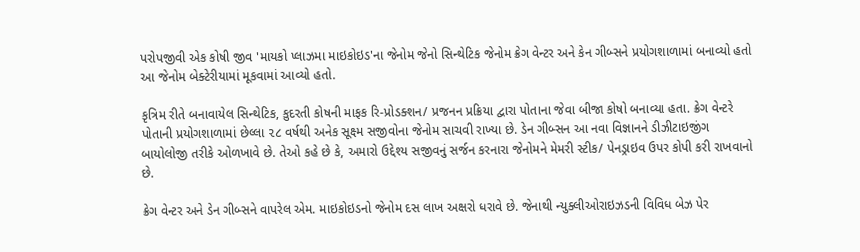પરોપજીવી એક કોષી જીવ 'માયકો પ્લાઝમા માઇકોઇડ'ના જેનોમ જેનો સિન્થેટિક જેનોમ ક્રેગ વેન્ટર અને કેન ગીબ્સને પ્રયોગશાળામાં બનાવ્યો હતો આ જેનોમ બેક્ટેરીયામાં મૂકવામાં આવ્યો હતો.

કૃત્રિમ રીતે બનાવાયેલ સિન્થેટિક, કુદરતી કોષની માફક રિ-પ્રોડક્શન/ પ્રજનન પ્રક્રિયા દ્વારા પોતાના જેવા બીજા કોષો બનાવ્યા હતા. ક્રેગ વેન્ટરે પોતાની પ્રયોગશાળામાં છેલ્લા ૨૮ વર્ષથી અનેક સૂક્ષ્મ સજીવોના જેનોમ સાચવી રાખ્યા છે. ડેન ગીબ્સન આ નવા વિજ્ઞાનને ડીઝીટાઇજીંગ બાયોલોજી તરીકે ઓળખાવે છે. તેઓ કહે છે કે, અમારો ઉદ્દેશ્ય સજીવનું સર્જન કરનારા જેનોમને મેમરી સ્ટીક/ પેનડ્રાઇવ ઉપર કોપી કરી રાખવાનો છે.

ક્રેગ વેન્ટર અને ડેન ગીબ્સને વાપરેલ એમ. માઇકોઇડનો જેનોમ દસ લાખ અક્ષરો ધરાવે છે. જેનાથી ન્યુક્લીઓરાઇઝડની વિવિધ બેઝ પેર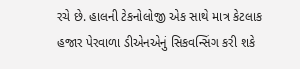રચે છે. હાલની ટેકનોલોજી એક સાથે માત્ર કેટલાક હજાર પેરવાળા ડીએનએનું સિકવન્સિંગ કરી શકે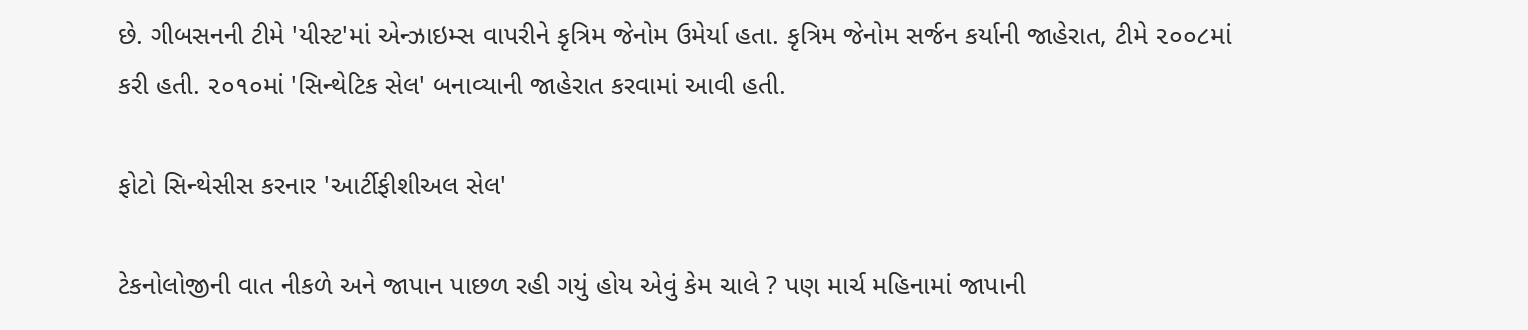છે. ગીબસનની ટીમે 'યીસ્ટ'માં એન્ઝાઇમ્સ વાપરીને કૃત્રિમ જેનોમ ઉમેર્યા હતા. કૃત્રિમ જેનોમ સર્જન કર્યાની જાહેરાત, ટીમે ૨૦૦૮માં કરી હતી. ૨૦૧૦માં 'સિન્થેટિક સેલ' બનાવ્યાની જાહેરાત કરવામાં આવી હતી.

ફોટો સિન્થેસીસ કરનાર 'આર્ટીફીશીઅલ સેલ'

ટેકનોલોજીની વાત નીકળે અને જાપાન પાછળ રહી ગયું હોય એવું કેમ ચાલે ? પણ માર્ચ મહિનામાં જાપાની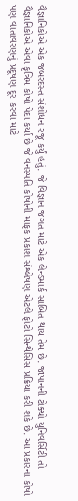વૈજ્ઞાનિકોએ એક જબરદસ્ત સંશોધન રજૂ કર્યું હતું. જે વિજ્ઞાન જગત માટે એક લેન્ડમાર્ક સાબિત થાય તેમ છે. જાપાનની ટોક્યો યુનિવર્સિટી તો વૈજ્ઞાનિકોએ એવા કૃત્રિમ કોષો પેદા કર્યા છે જે વનસ્પતિ કોષોની માફક પ્રકાશ સંશ્લેષણ એટલે ફોટો સિન્થેસિસ પ્રક્રિયા કરી શકે છે. આ પ્રકારના કોષો પણ વાતાવરણનું પ્રદૂષણ દૂર કરવા માટે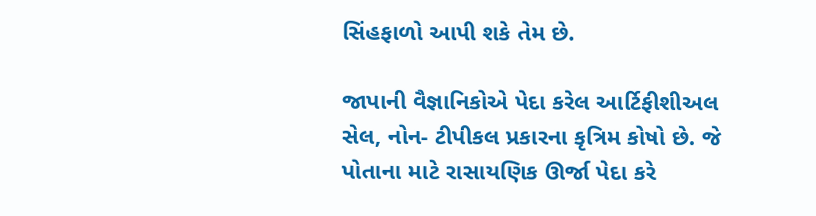સિંહફાળો આપી શકે તેમ છે.

જાપાની વૈજ્ઞાનિકોએ પેદા કરેલ આર્ટિફીશીઅલ સેલ, નોન- ટીપીકલ પ્રકારના કૃત્રિમ કોષો છે. જે પોતાના માટે રાસાયણિક ઊર્જા પેદા કરે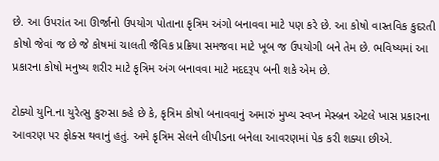છે. આ ઉપરાંત આ ઊર્જાનો ઉપયોગ પોતાના કૃત્રિમ અંગો બનાવવા માટે પણ કરે છે. આ કોષો વાસ્તવિક કુદરતી કોષો જેવાં જ છે જે કોષમાં ચાલતી જૈવિક પ્રક્રિયા સમજવા માટે ખૂબ જ ઉપયોગી બને તેમ છે. ભવિષ્યમાં આ પ્રકારના કોષો મનુષ્ય શરીર માટે કૃત્રિમ અંગ બનાવવા માટે મદદરૂપ બની શકે એમ છે.

ટોક્યો યુનિ.ના યુરેત્સુ કુરુસા કહે છે કે, કૃત્રિમ કોષો બનાવવાનું અમારું મુખ્ય સ્વપ્ન મેસ્બ્રન એટલે ખાસ પ્રકારના આવરણ પર ફોક્સ થવાનું હતું. અમે કૃત્રિમ સેલને લીપીડના બનેલા આવરણમાં પેક કરી શક્યા છીએ.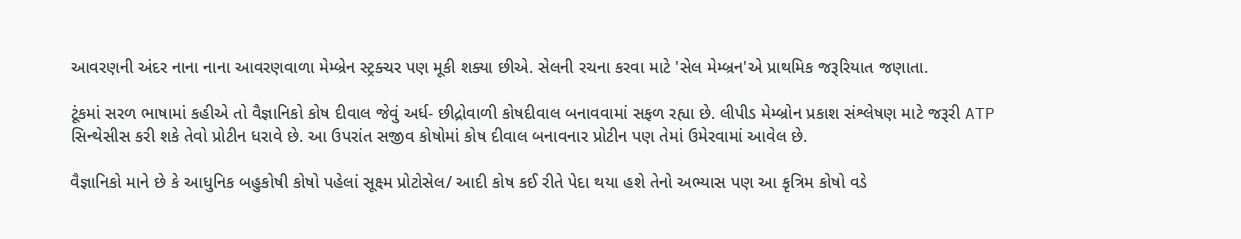આવરણની અંદર નાના નાના આવરણવાળા મેમ્બ્રેન સ્ટ્રક્ચર પણ મૂકી શક્યા છીએ. સેલની રચના કરવા માટે 'સેલ મેમ્બ્રન'એ પ્રાથમિક જરૂરિયાત જણાતા.

ટૂંકમાં સરળ ભાષામાં કહીએ તો વૈજ્ઞાનિકો કોષ દીવાલ જેવું અર્ધ- છીદ્રોવાળી કોષદીવાલ બનાવવામાં સફળ રહ્યા છે. લીપીડ મેમ્બ્રોન પ્રકાશ સંશ્લેષણ માટે જરૂરી ATP સિન્થેસીસ કરી શકે તેવો પ્રોટીન ધરાવે છે. આ ઉપરાંત સજીવ કોષોમાં કોષ દીવાલ બનાવનાર પ્રોટીન પણ તેમાં ઉમેરવામાં આવેલ છે.

વૈજ્ઞાનિકો માને છે કે આધુનિક બહુકોષી કોષો પહેલાં સૂક્ષ્મ પ્રોટોસેલ/ આદી કોષ કઈ રીતે પેદા થયા હશે તેનો અભ્યાસ પણ આ કૃત્રિમ કોષો વડે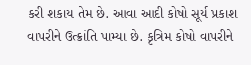કરી શકાય તેમ છે. આવા આદી કોષો સૂર્ય પ્રકાશ વાપરીને ઉત્ક્રાંતિ પામ્યા છે. કૃત્રિમ કોષો વાપરીને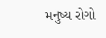મનુષ્ય રોગો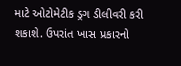માટે ઓટોમેટીક ડ્રગ ડીલીવરી કરી શકાશે. ઉપરાંત ખાસ પ્રકારનો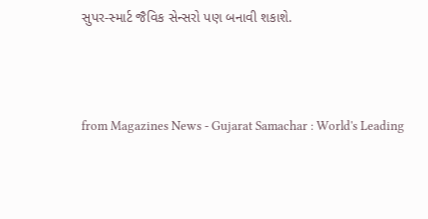સુપર-સ્માર્ટ જૈવિક સેન્સરો પણ બનાવી શકાશે.



from Magazines News - Gujarat Samachar : World's Leading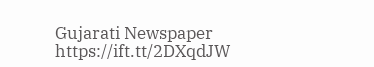Gujarati Newspaper https://ift.tt/2DXqdJW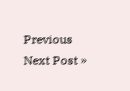Previous
Next Post »